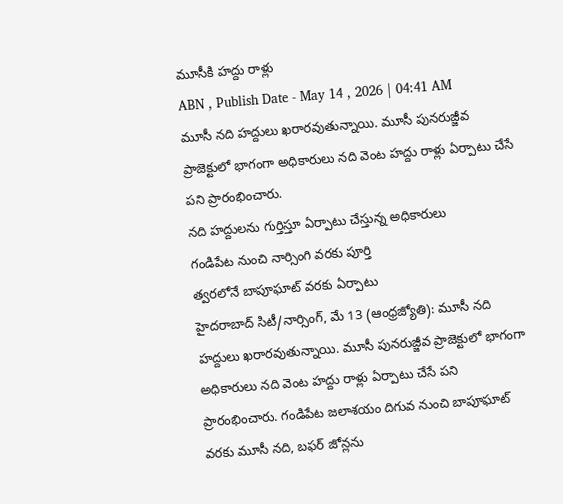మూసీకి హద్దు రాళ్లు
ABN , Publish Date - May 14 , 2026 | 04:41 AM
మూసీ నది హద్దులు ఖరారవుతున్నాయి. మూసీ పునరుజ్జీవ ప్రాజెక్టులో భాగంగా అధికారులు నది వెంట హద్దు రాళ్లు ఏర్పాటు చేసే పని ప్రారంభించారు.
నది హద్దులను గుర్తిస్తూ ఏర్పాటు చేస్తున్న అధికారులు
గండిపేట నుంచి నార్సింగి వరకు పూర్తి
త్వరలోనే బాపూఘాట్ వరకు ఏర్పాటు
హైదరాబాద్ సిటీ/నార్సింగ్, మే 13 (ఆంధ్రజ్యోతి): మూసీ నది హద్దులు ఖరారవుతున్నాయి. మూసీ పునరుజ్జీవ ప్రాజెక్టులో భాగంగా అధికారులు నది వెంట హద్దు రాళ్లు ఏర్పాటు చేసే పని ప్రారంభించారు. గండిపేట జలాశయం దిగువ నుంచి బాపూఘాట్ వరకు మూసీ నది, బఫర్ జోన్లను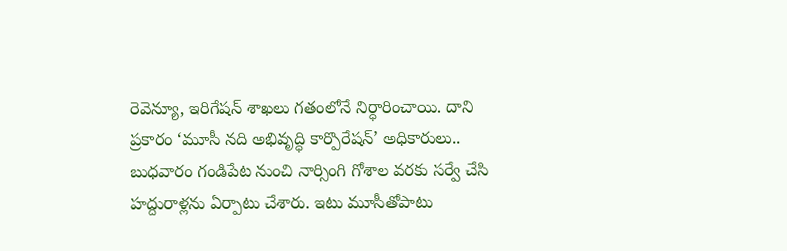రెవెన్యూ, ఇరిగేషన్ శాఖలు గతంలోనే నిర్ధారించాయి. దాని ప్రకారం ‘మూసీ నది అభివృద్ధి కార్పొరేషన్’ అధికారులు.. బుధవారం గండిపేట నుంచి నార్సింగి గోశాల వరకు సర్వే చేసి హద్దురాళ్లను ఏర్పాటు చేశారు. ఇటు మూసీతోపాటు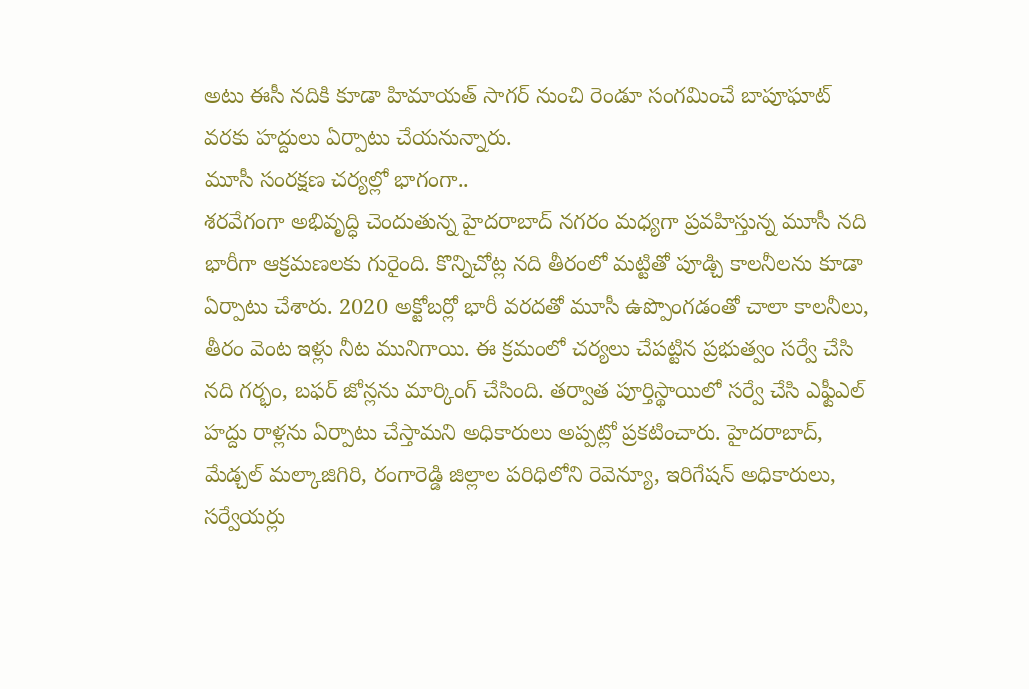అటు ఈసీ నదికి కూడా హిమాయత్ సాగర్ నుంచి రెండూ సంగమించే బాపూఘాట్ వరకు హద్దులు ఏర్పాటు చేయనున్నారు.
మూసీ సంరక్షణ చర్యల్లో భాగంగా..
శరవేగంగా అభివృద్ధి చెందుతున్న హైదరాబాద్ నగరం మధ్యగా ప్రవహిస్తున్న మూసీ నది భారీగా ఆక్రమణలకు గురైంది. కొన్నిచోట్ల నది తీరంలో మట్టితో పూడ్చి కాలనీలను కూడా ఏర్పాటు చేశారు. 2020 అక్టోబర్లో భారీ వరదతో మూసీ ఉప్పొంగడంతో చాలా కాలనీలు, తీరం వెంట ఇళ్లు నీట మునిగాయి. ఈ క్రమంలో చర్యలు చేపట్టిన ప్రభుత్వం సర్వే చేసి నది గర్భం, బఫర్ జోన్లను మార్కింగ్ చేసింది. తర్వాత పూర్తిస్థాయిలో సర్వే చేసి ఎఫ్టీఎల్ హద్దు రాళ్లను ఏర్పాటు చేస్తామని అధికారులు అప్పట్లో ప్రకటించారు. హైదరాబాద్, మేడ్చల్ మల్కాజిగిరి, రంగారెడ్డి జిల్లాల పరిధిలోని రెవెన్యూ, ఇరిగేషన్ అధికారులు, సర్వేయర్లు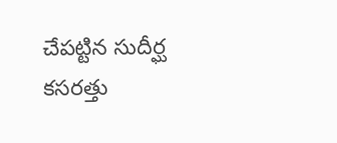చేపట్టిన సుదీర్ఘ కసరత్తు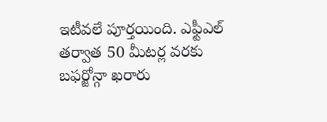ఇటీవలే పూర్తయింది. ఎఫ్టీఎల్ తర్వాత 50 మీటర్ల వరకు బఫర్జోన్గా ఖరారు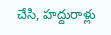చేసి, హద్దురాళ్లు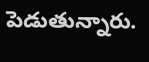పెడుతున్నారు.